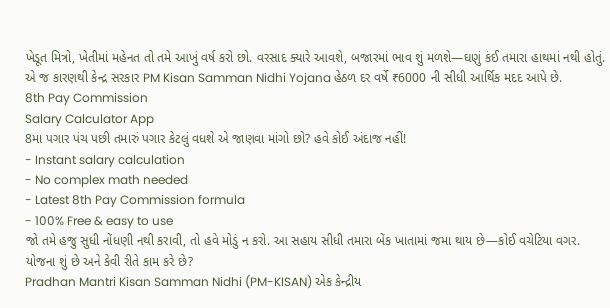ખેડૂત મિત્રો, ખેતીમાં મહેનત તો તમે આખું વર્ષ કરો છો. વરસાદ ક્યારે આવશે, બજારમાં ભાવ શું મળશે—ઘણું કંઈ તમારા હાથમાં નથી હોતું. એ જ કારણથી કેન્દ્ર સરકાર PM Kisan Samman Nidhi Yojana હેઠળ દર વર્ષે ₹6000 ની સીધી આર્થિક મદદ આપે છે.
8th Pay Commission
Salary Calculator App
8મા પગાર પંચ પછી તમારું પગાર કેટલું વધશે એ જાણવા માંગો છો? હવે કોઈ અંદાજ નહીં!
- Instant salary calculation
- No complex math needed
- Latest 8th Pay Commission formula
- 100% Free & easy to use
જો તમે હજુ સુધી નોંધણી નથી કરાવી, તો હવે મોડું ન કરો. આ સહાય સીધી તમારા બેંક ખાતામાં જમા થાય છે—કોઈ વચેટિયા વગર.
યોજના શું છે અને કેવી રીતે કામ કરે છે?
Pradhan Mantri Kisan Samman Nidhi (PM-KISAN) એક કેન્દ્રીય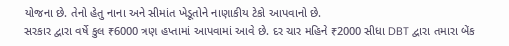યોજના છે. તેનો હેતુ નાના અને સીમાંત ખેડૂતોને નાણાકીય ટેકો આપવાનો છે.
સરકાર દ્વારા વર્ષે કુલ ₹6000 ત્રણ હપ્તામાં આપવામાં આવે છે. દર ચાર મહિને ₹2000 સીધા DBT દ્વારા તમારા બેંક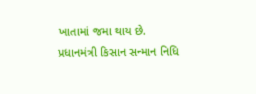ખાતામાં જમા થાય છે.
પ્રધાનમંત્રી કિસાન સન્માન નિધિ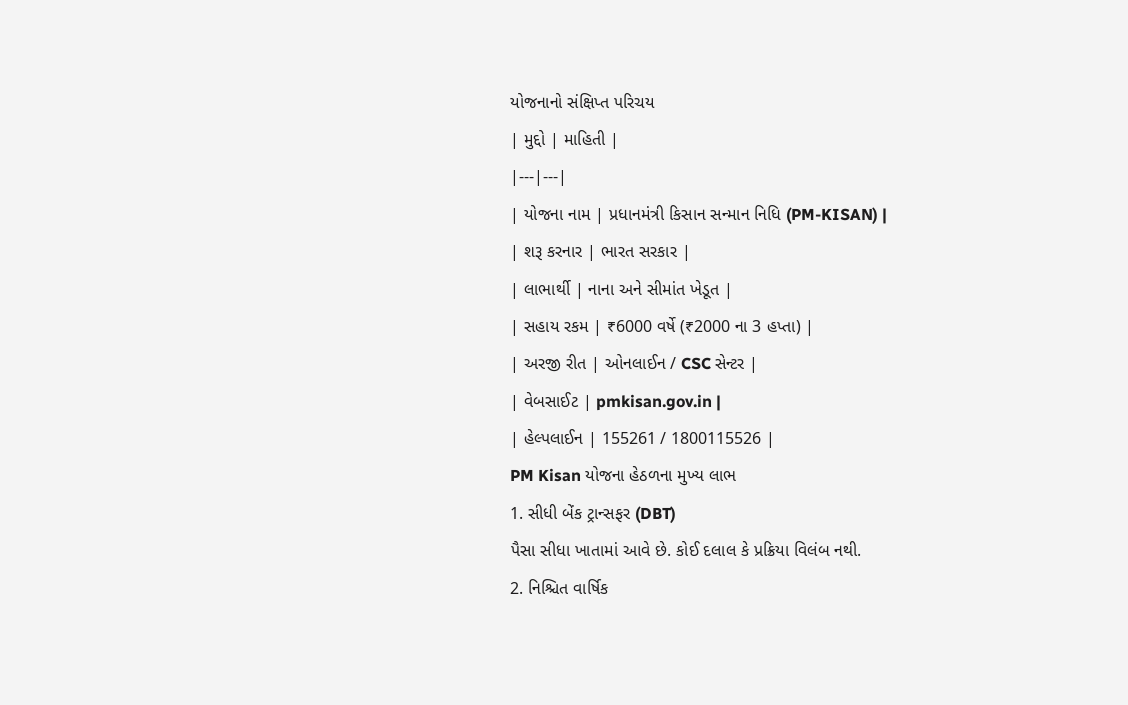યોજનાનો સંક્ષિપ્ત પરિચય
| મુદ્દો | માહિતી |
|---|---|
| યોજના નામ | પ્રધાનમંત્રી કિસાન સન્માન નિધિ (PM-KISAN) |
| શરૂ કરનાર | ભારત સરકાર |
| લાભાર્થી | નાના અને સીમાંત ખેડૂત |
| સહાય રકમ | ₹6000 વર્ષે (₹2000 ના 3 હપ્તા) |
| અરજી રીત | ઓનલાઈન / CSC સેન્ટર |
| વેબસાઈટ | pmkisan.gov.in |
| હેલ્પલાઈન | 155261 / 1800115526 |
PM Kisan યોજના હેઠળના મુખ્ય લાભ
1. સીધી બેંક ટ્રાન્સફર (DBT)
પૈસા સીધા ખાતામાં આવે છે. કોઈ દલાલ કે પ્રક્રિયા વિલંબ નથી.
2. નિશ્ચિત વાર્ષિક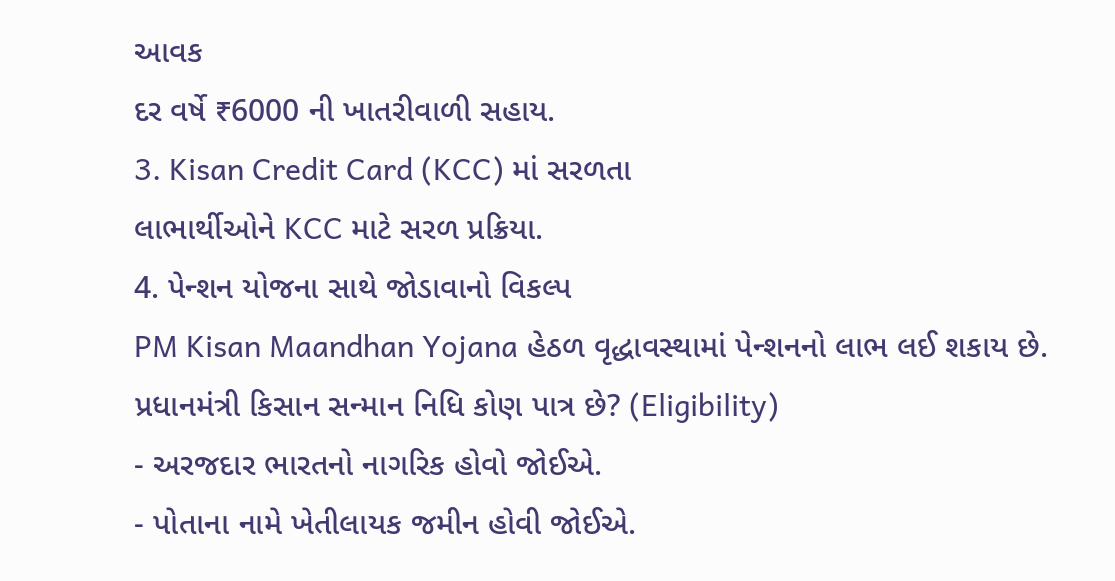આવક
દર વર્ષે ₹6000 ની ખાતરીવાળી સહાય.
3. Kisan Credit Card (KCC) માં સરળતા
લાભાર્થીઓને KCC માટે સરળ પ્રક્રિયા.
4. પેન્શન યોજના સાથે જોડાવાનો વિકલ્પ
PM Kisan Maandhan Yojana હેઠળ વૃદ્ધાવસ્થામાં પેન્શનનો લાભ લઈ શકાય છે.
પ્રધાનમંત્રી કિસાન સન્માન નિધિ કોણ પાત્ર છે? (Eligibility)
- અરજદાર ભારતનો નાગરિક હોવો જોઈએ.
- પોતાના નામે ખેતીલાયક જમીન હોવી જોઈએ.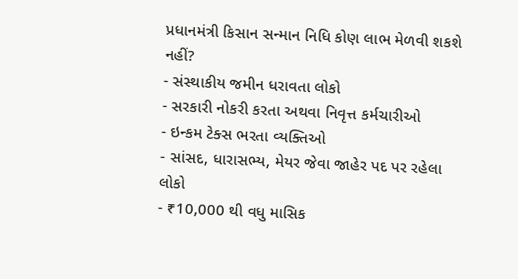પ્રધાનમંત્રી કિસાન સન્માન નિધિ કોણ લાભ મેળવી શકશે નહીં?
- સંસ્થાકીય જમીન ધરાવતા લોકો
- સરકારી નોકરી કરતા અથવા નિવૃત્ત કર્મચારીઓ
- ઇન્કમ ટેક્સ ભરતા વ્યક્તિઓ
- સાંસદ, ધારાસભ્ય, મેયર જેવા જાહેર પદ પર રહેલા લોકો
- ₹10,000 થી વધુ માસિક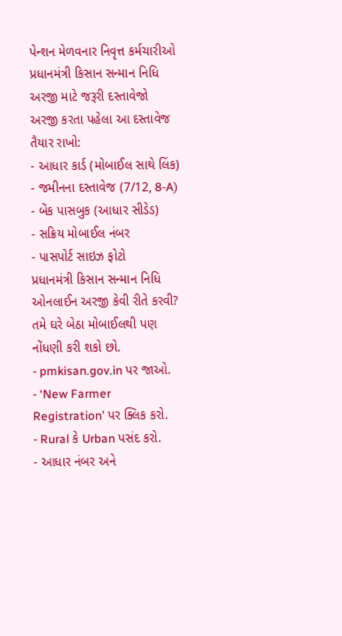પેન્શન મેળવનાર નિવૃત્ત કર્મચારીઓ
પ્રધાનમંત્રી કિસાન સન્માન નિધિ અરજી માટે જરૂરી દસ્તાવેજો
અરજી કરતા પહેલા આ દસ્તાવેજ તૈયાર રાખો:
- આધાર કાર્ડ (મોબાઈલ સાથે લિંક)
- જમીનના દસ્તાવેજ (7/12, 8-A)
- બેંક પાસબુક (આધાર સીડેડ)
- સક્રિય મોબાઈલ નંબર
- પાસપોર્ટ સાઇઝ ફોટો
પ્રધાનમંત્રી કિસાન સન્માન નિધિ ઓનલાઈન અરજી કેવી રીતે કરવી?
તમે ઘરે બેઠા મોબાઈલથી પણ નોંધણી કરી શકો છો.
- pmkisan.gov.in પર જાઓ.
- ‘New Farmer Registration’ પર ક્લિક કરો.
- Rural કે Urban પસંદ કરો.
- આધાર નંબર અને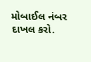મોબાઈલ નંબર દાખલ કરો.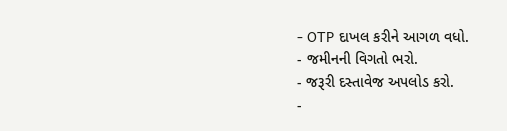- OTP દાખલ કરીને આગળ વધો.
- જમીનની વિગતો ભરો.
- જરૂરી દસ્તાવેજ અપલોડ કરો.
-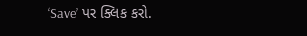‘Save’ પર ક્લિક કરો.